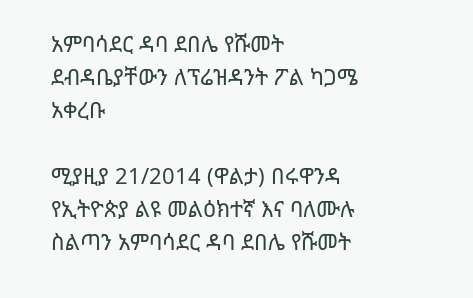አምባሳደር ዳባ ደበሌ የሹመት ደብዳቤያቸውን ለፕሬዝዳንት ፖል ካጋሜ አቀረቡ

ሚያዚያ 21/2014 (ዋልታ) በሩዋንዳ የኢትዮጵያ ልዩ መልዕክተኛ እና ባለሙሉ ስልጣን አምባሳደር ዳባ ደበሌ የሹመት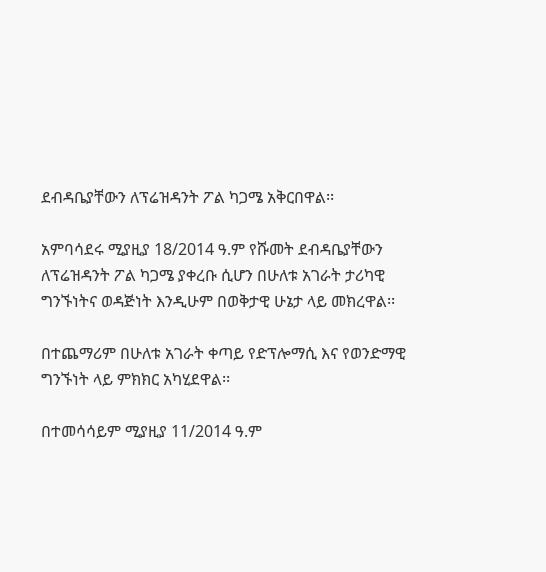ደብዳቤያቸውን ለፕሬዝዳንት ፖል ካጋሜ አቅርበዋል፡፡

አምባሳደሩ ሚያዚያ 18/2014 ዓ.ም የሹመት ደብዳቤያቸውን ለፕሬዝዳንት ፖል ካጋሜ ያቀረቡ ሲሆን በሁለቱ አገራት ታሪካዊ ግንኙነትና ወዳጅነት እንዲሁም በወቅታዊ ሁኔታ ላይ መክረዋል፡፡

በተጨማሪም በሁለቱ አገራት ቀጣይ የድፕሎማሲ እና የወንድማዊ ግንኙነት ላይ ምክክር አካሂደዋል፡፡

በተመሳሳይም ሚያዚያ 11/2014 ዓ.ም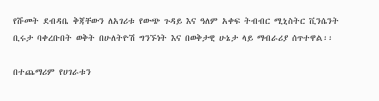የሹመት ደብዳቤ ቅጃቸውን ለአገሪቱ የውጭ ጉዳይ እና ዓለም አቀፍ ትብብር ሚኒስትር ቪንሴንት ቢሩታ ባቀረቡበት ወቅት በሁለትዮሽ ግንኙነት እና በወቅታዊ ሁኔታ ላይ ማብራሪያ ሰጥተዋል፡፡

በተጨማሪም የሀገራቱን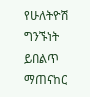የሁለትዮሽ ግንኙነት ይበልጥ ማጠናከር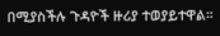በሚያስችሉ ጉዳዮች ዙሪያ ተወያይተዋል።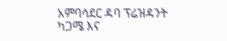አምባሳደር ዳባ ፕሬዝዳንት ካጋሜ እና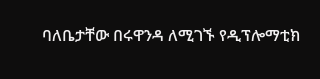ባለቤታቸው በሩዋንዳ ለሚገኙ የዲፕሎማቲክ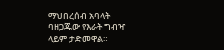ማህበረሰብ አባላት ባዘጋጁው የእራት ግብዣ ላይም ታድመዋል።